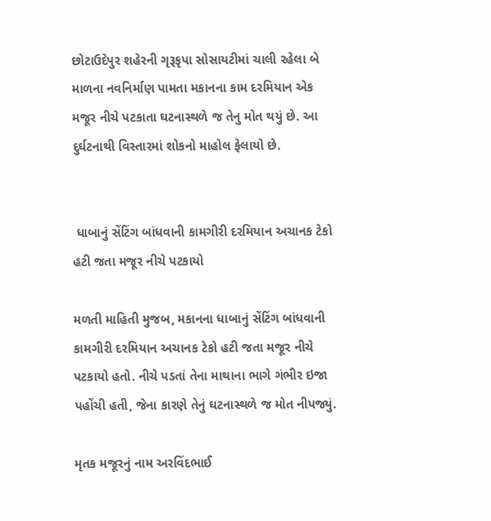છોટાઉદેપુર શહેરની ગૃરૂકૃપા સોસાયટીમાં ચાલી રહેલા બે માળના નવનિર્માણ પામતા મકાનના કામ દરમિયાન એક મજૂર નીચે પટકાતા ઘટનાસ્થળે જ તેનુ મોત થયું છે. આ દુર્ઘટનાથી વિસ્તારમાં શોકનો માહોલ ફેલાયો છે.


 ધાબાનું સેંટિંગ બાંધવાની કામગીરી દરમિયાન અચાનક ટેકો હટી જતા મજૂર નીચે પટકાયો

મળતી માહિતી મુજબ, મકાનના ધાબાનું સેંટિંગ બાંધવાની કામગીરી દરમિયાન અચાનક ટેકો હટી જતા મજૂર નીચે પટકાયો હતો. નીચે પડતાં તેના માથાના ભાગે ગંભીર ઇજા પહોંચી હતી, જેના કારણે તેનું ઘટનાસ્થળે જ મોત નીપજ્યું.

મૃતક મજૂરનું નામ અરવિંદભાઈ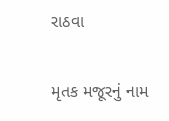રાઠવા

મૃતક મજૂરનું નામ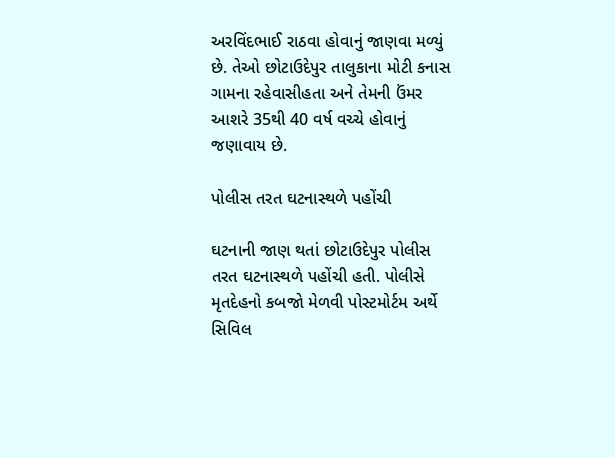અરવિંદભાઈ રાઠવા હોવાનું જાણવા મળ્યું છે. તેઓ છોટાઉદેપુર તાલુકાના મોટી કનાસ ગામના રહેવાસીહતા અને તેમની ઉંમર આશરે 35થી 40 વર્ષ વચ્ચે હોવાનું જણાવાય છે.

પોલીસ તરત ઘટનાસ્થળે પહોંચી

ઘટનાની જાણ થતાં છોટાઉદેપુર પોલીસ તરત ઘટનાસ્થળે પહોંચી હતી. પોલીસે મૃતદેહનો કબજો મેળવી પોસ્ટમોર્ટમ અર્થે સિવિલ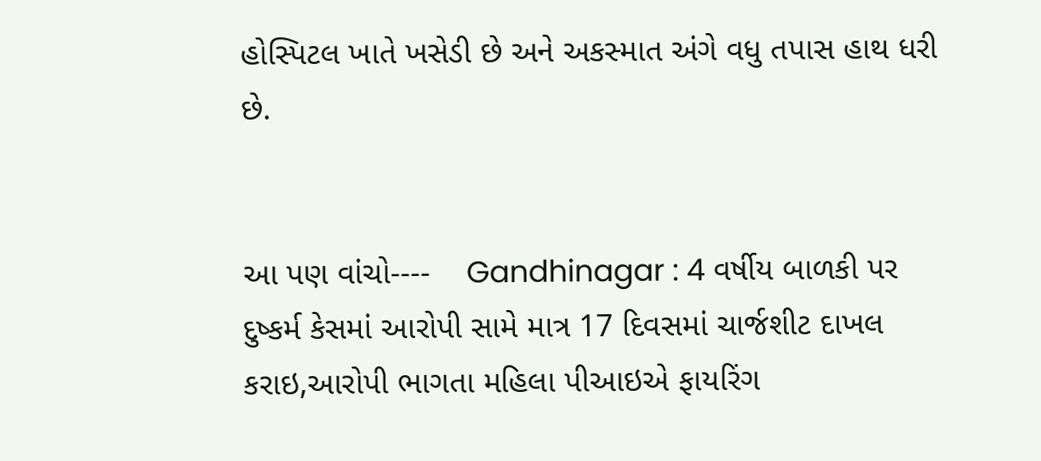હોસ્પિટલ ખાતે ખસેડી છે અને અકસ્માત અંગે વધુ તપાસ હાથ ધરી છે.


આ પણ વાંચો----    Gandhinagar : 4 વર્ષીય બાળકી પર દુષ્કર્મ કેસમાં આરોપી સામે માત્ર 17 દિવસમાં ચાર્જશીટ દાખલ કરાઇ,આરોપી ભાગતા મહિલા પીઆઇએ ફાયરિંગ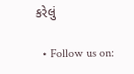કરેલું

  • Follow us on: